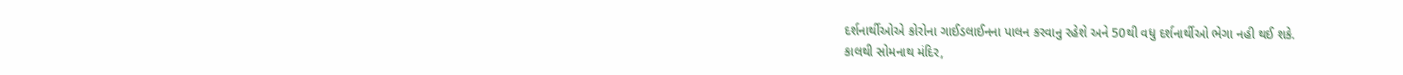દર્શનાર્થીઓએ કોરોના ગાઈડલાઈનના પાલન કરવાનુ રહેશે અને 50થી વધુ દર્શનાર્થીઓ ભેગા નહી થઈ શકે.
કાલથી સોમનાથ મંદિર,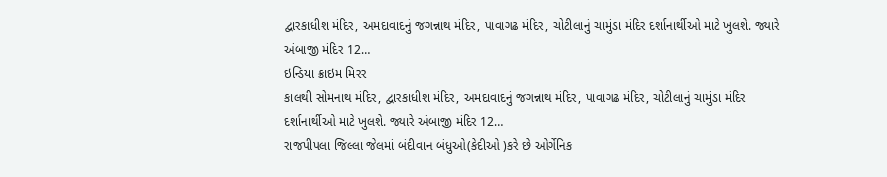દ્વારકાધીશ મંદિર, અમદાવાદનું જગન્નાથ મંદિર, પાવાગઢ મંદિર, ચોટીલાનું ચામુંડા મંદિર દર્શાનાર્થીઓ માટે ખુલશે. જ્યારે અંબાજી મંદિર 12…
ઇન્ડિયા ક્રાઇમ મિરર
કાલથી સોમનાથ મંદિર, દ્વારકાધીશ મંદિર, અમદાવાદનું જગન્નાથ મંદિર, પાવાગઢ મંદિર, ચોટીલાનું ચામુંડા મંદિર દર્શાનાર્થીઓ માટે ખુલશે. જ્યારે અંબાજી મંદિર 12…
રાજપીપલા જિલ્લા જેલમાં બંદીવાન બંધુઓ(કેદીઓ )કરે છે ઓર્ગેનિક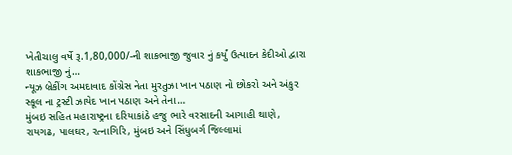ખેતીચાલુ વર્ષે રૂ.1,80,000/-ની શાકભાજી જુવાર નું કર્યું ઉત્પાદન કેદીઓ દ્વારા શાકભાજી નું…
ન્યૂઝ બ્રેકીંગ અમદાવાદ કોંગ્રેસ નેતા મુરતુઝા ખાન પઠાણ નો છોકરો અને અંકુર સ્કૂલ ના ટ્રસ્ટી ઝાયેદ ખાન પઠાણ અને તેના…
મુંબઇ સહિત મહારાષ્ટ્રના દરિયાકાંઠે હજુ ભારે વરસાદની આગાહી થાણે, રાયગઢ, પાલઘર, રત્નાગિરિ, મુંબઇ અને સિંધુબર્ગ જિલ્લામાં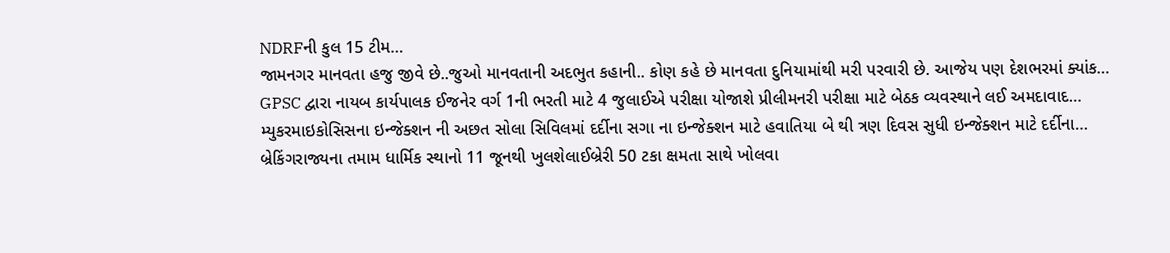NDRFની કુલ 15 ટીમ…
જામનગર માનવતા હજુ જીવે છે..જુઓ માનવતાની અદભુત કહાની.. કોણ કહે છે માનવતા દુનિયામાંથી મરી પરવારી છે. આજેય પણ દેશભરમાં ક્યાંક…
GPSC દ્વારા નાયબ કાર્યપાલક ઈજનેર વર્ગ 1ની ભરતી માટે 4 જુલાઈએ પરીક્ષા યોજાશે પ્રીલીમનરી પરીક્ષા માટે બેઠક વ્યવસ્થાને લઈ અમદાવાદ…
મ્યુકરમાઇકોસિસના ઇન્જેક્શન ની અછત સોલા સિવિલમાં દર્દીના સગા ના ઇન્જેક્શન માટે હવાતિયા બે થી ત્રણ દિવસ સુધી ઇન્જેક્શન માટે દર્દીના…
બ્રેકિંગરાજ્યના તમામ ધાર્મિક સ્થાનો 11 જૂનથી ખુલશેલાઈબ્રેરી 50 ટકા ક્ષમતા સાથે ખોલવા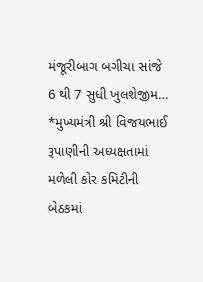મંજૂરીબાગ બગીચા સાંજે 6 થી 7 સુધી ખુલશેજીમ…
*મુખ્યમંત્રી શ્રી વિજયભાઈ રૂપાણીની અધ્યક્ષતામાં મળેલી કોર કમિટીની બેઠકમાં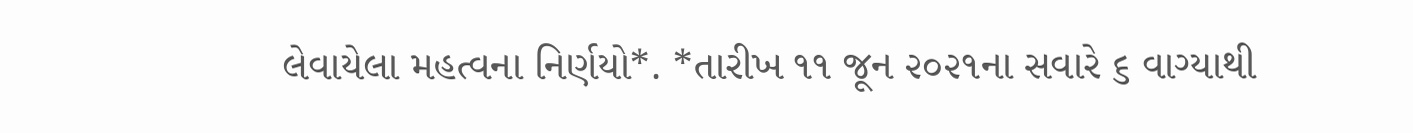લેવાયેલા મહત્વના નિર્ણયો*. *તારીખ ૧૧ જૂન ૨૦૨૧ના સવારે ૬ વાગ્યાથી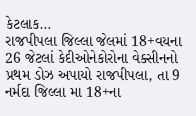કેટલાક…
રાજપીપલા જિલ્લા જેલમાં 18+વયના 26 જેટલાં કેદીઓનેકોરોના વેક્સીનનો પ્રથમ ડોઝ અપાયો રાજપીપલા, તા 9 નર્મદા જિલ્લા મા 18+ના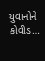યુવાનોને કોવીડ…